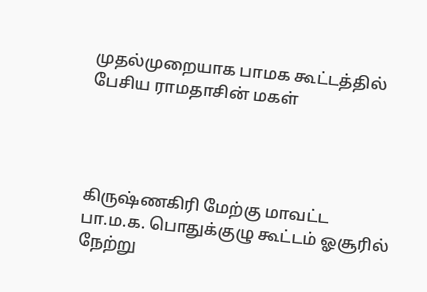முதல்முறையாக பாமக கூட்டத்தில் பேசிய ராமதாசின் மகள்




கிருஷ்ணகிரி மேற்கு மாவட்ட பா.ம.க. பொதுக்குழு கூட்டம் ஓசூரில் நேற்று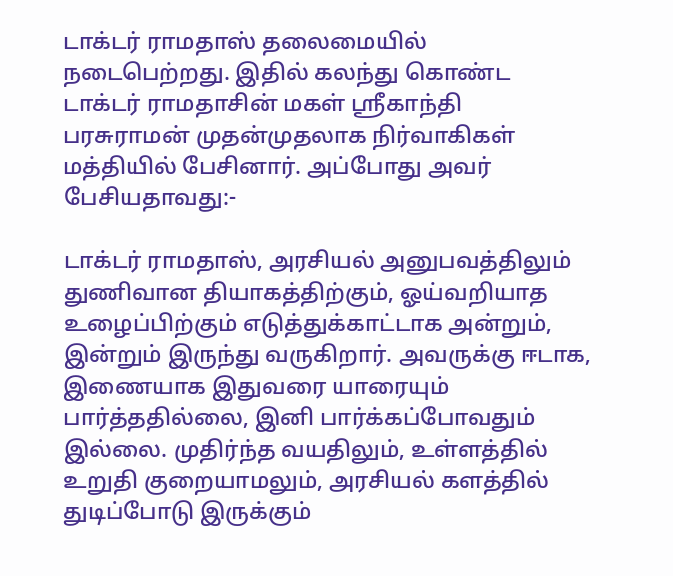டாக்டர் ராமதாஸ் தலைமையில் நடைபெற்றது. இதில் கலந்து கொண்ட டாக்டர் ராமதாசின் மகள் ஸ்ரீகாந்தி பரசுராமன் முதன்முதலாக நிர்வாகிகள் மத்தியில் பேசினார். அப்போது அவர் பேசியதாவது:-

டாக்டர் ராமதாஸ், அரசியல் அனுபவத்திலும் துணிவான தியாகத்திற்கும், ஓய்வறியாத உழைப்பிற்கும் எடுத்துக்காட்டாக அன்றும், இன்றும் இருந்து வருகிறார். அவருக்கு ஈடாக, இணையாக இதுவரை யாரையும் பார்த்ததில்லை, இனி பார்க்கப்போவதும் இல்லை. முதிர்ந்த வயதிலும், உள்ளத்தில் உறுதி குறையாமலும், அரசியல் களத்தில் துடிப்போடு இருக்கும்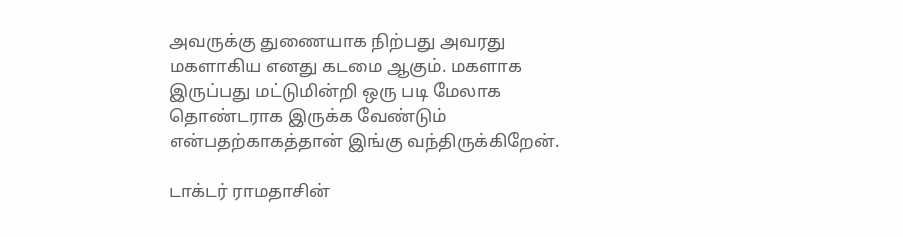அவருக்கு துணையாக நிற்பது அவரது மகளாகிய எனது கடமை ஆகும். மகளாக இருப்பது மட்டுமின்றி ஒரு படி மேலாக தொண்டராக இருக்க வேண்டும் என்பதற்காகத்தான் இங்கு வந்திருக்கிறேன்.

டாக்டர் ராமதாசின்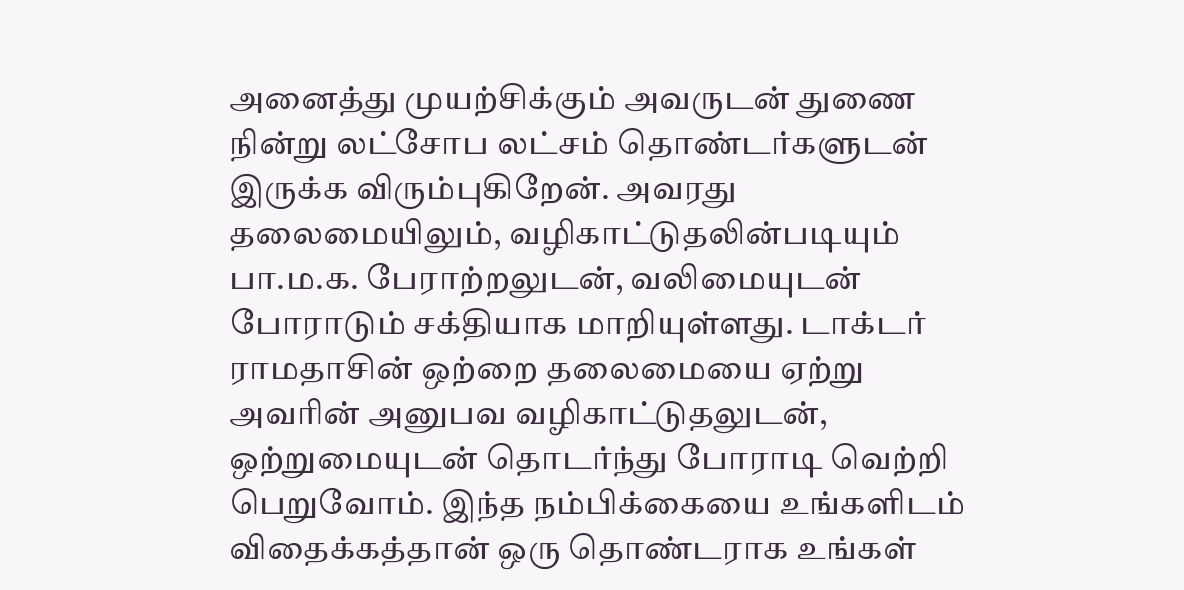அனைத்து முயற்சிக்கும் அவருடன் துணை நின்று லட்சோப லட்சம் தொண்டர்களுடன் இருக்க விரும்புகிறேன். அவரது தலைமையிலும், வழிகாட்டுதலின்படியும் பா.ம.க. பேராற்றலுடன், வலிமையுடன் போராடும் சக்தியாக மாறியுள்ளது. டாக்டர் ராமதாசின் ஒற்றை தலைமையை ஏற்று அவரின் அனுபவ வழிகாட்டுதலுடன், ஒற்றுமையுடன் தொடர்ந்து போராடி வெற்றி பெறுவோம். இந்த நம்பிக்கையை உங்களிடம் விதைக்கத்தான் ஒரு தொண்டராக உங்கள்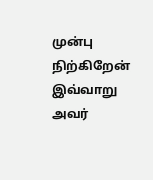முன்பு நிற்கிறேன் இவ்வாறு அவர்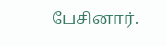பேசினார்.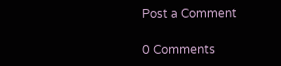Post a Comment

0 Comments